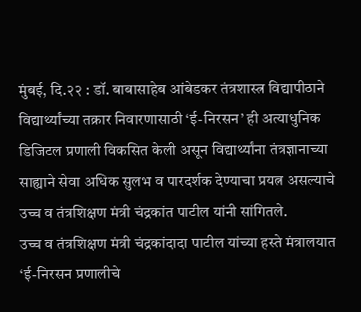मुंबई, दि.२२ : डॉ. बाबासाहेब आंबेडकर तंत्रशास्त्र विद्यापीठाने विद्यार्थ्यांच्या तक्रार निवारणासाठी ‘ई-निरसन’ ही अत्याधुनिक डिजिटल प्रणाली विकसित केली असून विद्यार्थ्यांना तंत्रज्ञानाच्या साह्याने सेवा अधिक सुलभ व पारदर्शक देण्याचा प्रयत्न असल्याचे उच्च व तंत्रशिक्षण मंत्री चंद्रकांत पाटील यांनी सांगितले.
उच्च व तंत्रशिक्षण मंत्री चंद्रकांदादा पाटील यांच्या हस्ते मंत्रालयात ‘ई-निरसन प्रणालीचे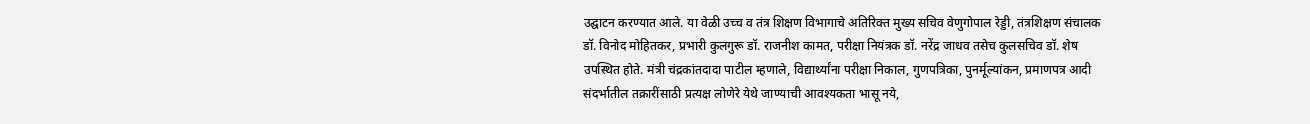उद्घाटन करण्यात आले. या वेळी उच्च व तंत्र शिक्षण विभागाचे अतिरिक्त मुख्य सचिव वेणुगोपाल रेड्डी, तंत्रशिक्षण संचालक डॉ. विनोद मोहितकर, प्रभारी कुलगुरू डॉ. राजनीश कामत, परीक्षा नियंत्रक डॉ. नरेंद्र जाधव तसेच कुलसचिव डॉ. शेष उपस्थित होते. मंत्री चंद्रकांतदादा पाटील म्हणाले, विद्यार्थ्यांना परीक्षा निकाल, गुणपत्रिका, पुनर्मूल्यांकन, प्रमाणपत्र आदी संदर्भातील तक्रारींसाठी प्रत्यक्ष लोणेरे येथे जाण्याची आवश्यकता भासू नये,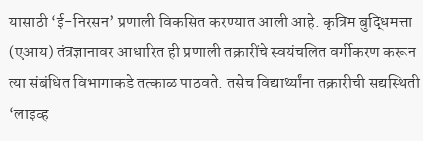यासाठी ‘ई-निरसन’ प्रणाली विकसित करण्यात आली आहे. कृत्रिम बुद्धिमत्ता (एआय) तंत्रज्ञानावर आधारित ही प्रणाली तक्रारींचे स्वयंचलित वर्गीकरण करून त्या संबंधित विभागाकडे तत्काळ पाठवते. तसेच विद्यार्थ्यांना तक्रारीची सद्यस्थिती ‘लाइव्ह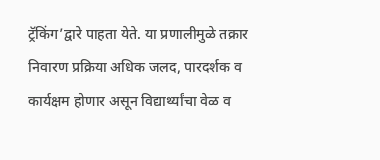ट्रॅकिंग’द्वारे पाहता येते. या प्रणालीमुळे तक्रार निवारण प्रक्रिया अधिक जलद, पारदर्शक व कार्यक्षम होणार असून विद्यार्थ्यांचा वेळ व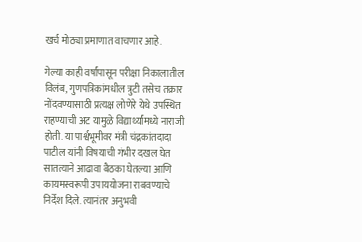खर्च मोठ्या प्रमाणात वाचणार आहे.

गेल्या काही वर्षांपासून परीक्षा निकालातील विलंब, गुणपत्रिकांमधील त्रुटी तसेच तक्रार नोंदवण्यासाठी प्रत्यक्ष लोणेरे येथे उपस्थित राहण्याची अट यामुळे विद्यार्थ्यांमध्ये नाराजी होती. या पार्श्वभूमीवर मंत्री चंद्रकांतदादा पाटील यांनी विषयाची गंभीर दखल घेत सातत्याने आढावा बैठका घेतल्या आणि कायमस्वरूपी उपाययोजना राबवण्याचे निर्देश दिले. त्यानंतर अनुभवी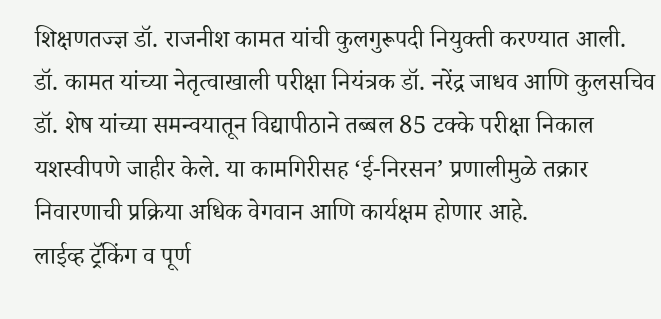शिक्षणतज्ज्ञ डॉ. राजनीश कामत यांची कुलगुरूपदी नियुक्ती करण्यात आली. डॉ. कामत यांच्या नेतृत्वाखाली परीक्षा नियंत्रक डॉ. नरेंद्र जाधव आणि कुलसचिव डॉ. शेष यांच्या समन्वयातून विद्यापीठाने तब्बल 85 टक्के परीक्षा निकाल यशस्वीपणे जाहीर केले. या कामगिरीसह ‘ई-निरसन’ प्रणालीमुळे तक्रार निवारणाची प्रक्रिया अधिक वेगवान आणि कार्यक्षम होणार आहे.
लाईव्ह ट्रॅकिंग व पूर्ण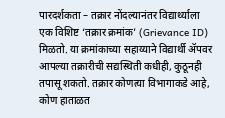पारदर्शकता – तक्रार नोंदल्यानंतर विद्यार्थ्याला एक विशिष्ट ‘तक्रार क्रमांक’ (Grievance ID) मिळतो. या क्रमांकाच्या सहाय्याने विद्यार्थी ॲपवर आपल्या तक्रारीची सद्यस्थिती कधीही, कुठूनही तपासू शकतो. तक्रार कोणत्या विभागाकडे आहे, कोण हाताळत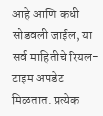आहे आणि कधी सोडवली जाईल, या सर्व माहितीचे रियल-टाइम अपडेट मिळतात. प्रत्येक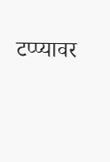टप्प्यावर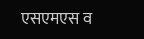एसएमएस व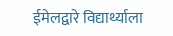ईमेलद्वारे विद्यार्थ्याला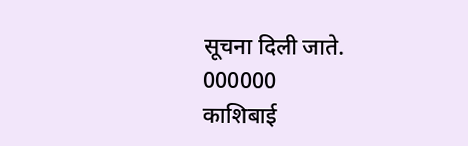सूचना दिली जाते.
000000
काशिबाई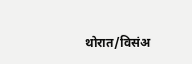थोरात/विसंअ